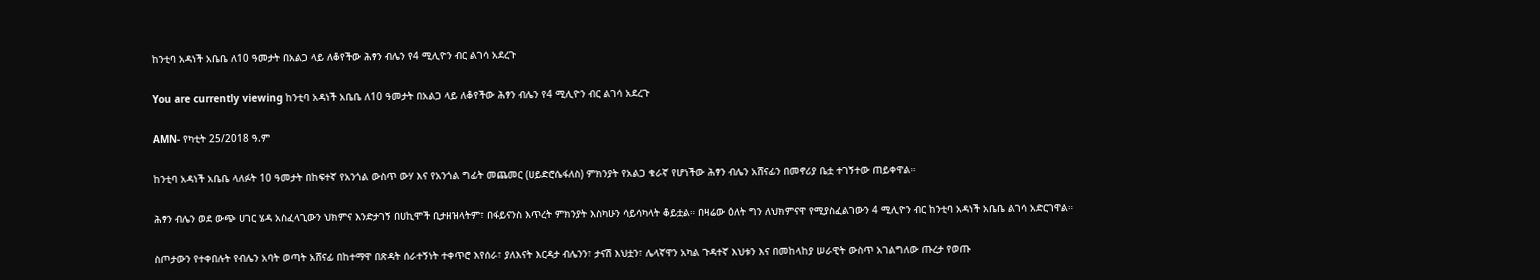ከንቲባ አዳነች አቤቤ ለ10 ዓመታት በአልጋ ላይ ለቆየችው ሕፃን ብሌን የ4 ሚሊዮን ብር ልገሳ አደረጉ

You are currently viewing ከንቲባ አዳነች አቤቤ ለ10 ዓመታት በአልጋ ላይ ለቆየችው ሕፃን ብሌን የ4 ሚሊዮን ብር ልገሳ አደረጉ

AMN- የካቲት 25/2018 ዓ.ም

ከንቲባ አዳነች አቤቤ ላለፉት 10 ዓመታት በከፍተኛ የአንጎል ውስጥ ውሃ እና የአንጎል ግፊት መጨመር (ሀይድሮሴፋለስ) ምክንያት የአልጋ ቁራኛ የሆነችው ሕፃን ብሌን አሸናፊን በመኖሪያ ቤቷ ተገኝተው ጠይቀዋል።

ሕፃን ብሌን ወደ ውጭ ሀገር ሄዳ አስፈላጊውን ህክምና እንድታገኝ በሀኪሞች ቢታዘዝላትም፣ በፋይናንስ እጥረት ምክንያት እስካሁን ሳይሳካላት ቆይቷል። በዛሬው ዕለት ግን ለህክምናዋ የሚያስፈልገውን 4 ሚሊዮን ብር ከንቲባ አዳነች አቤቤ ልገሳ አድርገዋል።

ስጦታውን የተቀበሉት የብሌን አባት ወጣት አሸናፊ በከተማዋ በጽዳት ሰራተኝነት ተቀጥሮ እየሰራ፣ ያለእናት እርዳታ ብሌንን፣ ታናሽ እህቷን፣ ሌላኛዋን አካል ጉዳተኛ እህቱን እና በመከላከያ ሠራዊት ውስጥ አገልግለው ጡረታ የወጡ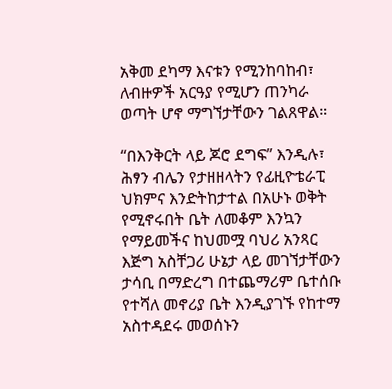አቅመ ደካማ እናቱን የሚንከባከብ፣ ለብዙዎች አርዓያ የሚሆን ጠንካራ ወጣት ሆኖ ማግኘታቸውን ገልጸዋል።

“በእንቅርት ላይ ጆሮ ደግፍ” እንዲሉ፣ ሕፃን ብሌን የታዘዘላትን የፊዚዮቴራፒ ህክምና እንድትከታተል በአሁኑ ወቅት የሚኖሩበት ቤት ለመቆም እንኳን የማይመችና ከህመሟ ባህሪ አንጻር እጅግ አስቸጋሪ ሁኔታ ላይ መገኘታቸውን ታሳቢ በማድረግ በተጨማሪም ቤተሰቡ የተሻለ መኖሪያ ቤት እንዲያገኙ የከተማ አስተዳደሩ መወሰኑን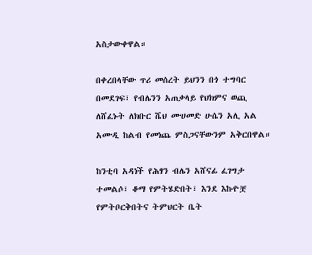አስታውቀዋል።

በቀረበላቸው ጥሪ መሰረት ይህንን በጎ ተግባር በመደገፍ፣ የብሌንን አጠቃላይ የህክምና ወጪ ለሸፈኑት ለክቡር ሼህ ሙሀመድ ሁሴን አሊ አል አሙዲ ከልብ የመነጨ ምስጋናቸውንም አቅርበዋል።

ከንቲባ አዳነች የሕፃን ብሌን አሸናፊ ፈገግታ ተመልሶ፣ ቆማ የምትሄድበት፣ እንደ እኩዮቿ የምትቦርቅበትና ትምህርት ቤት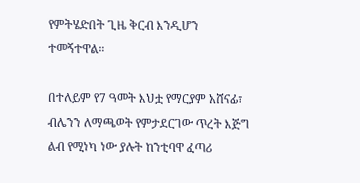የምትሄድበት ጊዜ ቅርብ እንዲሆን ተመኝተዋል።

በተለይም የ7 ዓመት እህቷ የማርያም አሸናፊ፣ ብሌንን ለማጫወት የምታደርገው ጥረት እጅግ ልብ የሚነካ ነው ያሉት ከንቲባዋ ፈጣሪ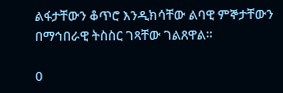ልፋታቸውን ቆጥሮ እንዲክሳቸው ልባዊ ምኞታቸውን በማኅበራዊ ትስስር ገጻቸው ገልጸዋል።

0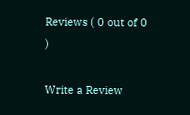Reviews ( 0 out of 0 )

Write a Review